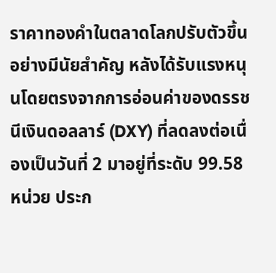ราคาทองคำในตลาดโลกปรับตัวขึ้นอย่างมีนัยสำคัญ หลังได้รับแรงหนุนโดยตรงจากการอ่อนค่าของดรรชนีเงินดอลลาร์ (DXY) ที่ลดลงต่อเนื่องเป็นวันที่ 2 มาอยู่ที่ระดับ 99.58 หน่วย ประก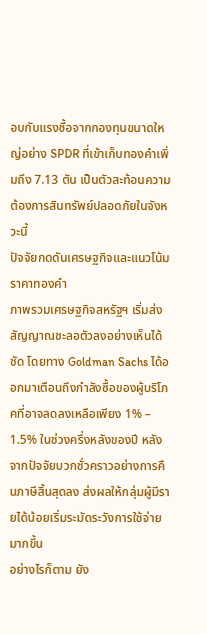อบกับแรงซื้อจากกองทุนขนาดใหญ่อย่าง SPDR ที่เข้าเก็บทองคำเพิ่มถึง 7.13 ตัน เป็นตัวสะท้อนความต้องการสินทรัพย์ปลอดภัยในจังหวะนี้
ปัจจัยกดดันเศรษฐกิจและแนวโน้มราคาทองคำ
ภาพรวมเศรษฐกิจสหรัฐฯ เริ่มส่งสัญญาณชะลอตัวลงอย่างเห็นได้ชัด โดยทาง Goldman Sachs ได้ออกมาเตือนถึงกำลังซื้อของผู้บริโภคที่อาจลดลงเหลือเพียง 1% – 1.5% ในช่วงครึ่งหลังของปี หลังจากปัจจัยบวกชั่วคราวอย่างการคืนภาษีสิ้นสุดลง ส่งผลให้กลุ่มผู้มีรายได้น้อยเริ่มระมัดระวังการใช้จ่ายมากขึ้น
อย่างไรก็ตาม ยัง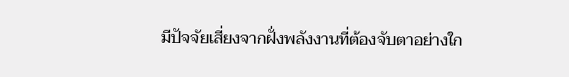มีปัจจัยเสี่ยงจากฝั่งพลังงานที่ต้องจับตาอย่างใก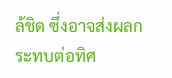ล้ชิด ซึ่งอาจส่งผลกระทบต่อทิศ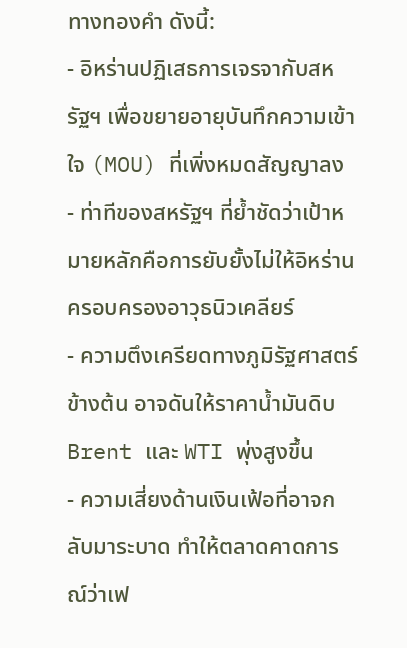ทางทองคำ ดังนี้:
- อิหร่านปฏิเสธการเจรจากับสหรัฐฯ เพื่อขยายอายุบันทึกความเข้าใจ (MOU) ที่เพิ่งหมดสัญญาลง
- ท่าทีของสหรัฐฯ ที่ย้ำชัดว่าเป้าหมายหลักคือการยับยั้งไม่ให้อิหร่านครอบครองอาวุธนิวเคลียร์
- ความตึงเครียดทางภูมิรัฐศาสตร์ข้างต้น อาจดันให้ราคาน้ำมันดิบ Brent และ WTI พุ่งสูงขึ้น
- ความเสี่ยงด้านเงินเฟ้อที่อาจกลับมาระบาด ทำให้ตลาดคาดการณ์ว่าเฟ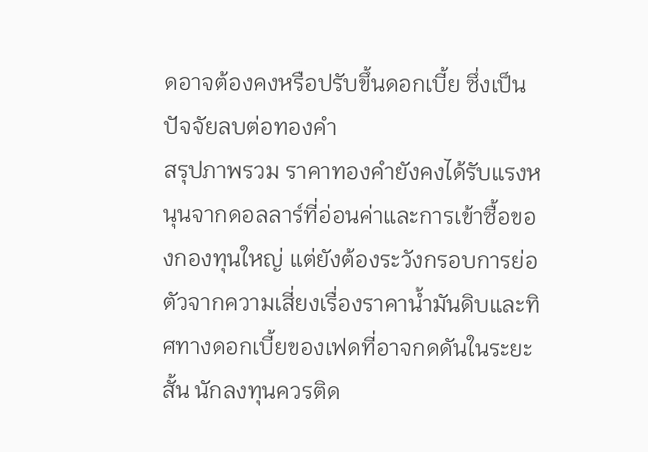ดอาจต้องคงหรือปรับขึ้นดอกเบี้ย ซึ่งเป็นปัจจัยลบต่อทองคำ
สรุปภาพรวม ราคาทองคำยังคงได้รับแรงหนุนจากดอลลาร์ที่อ่อนค่าและการเข้าซื้อของกองทุนใหญ่ แต่ยังต้องระวังกรอบการย่อตัวจากความเสี่ยงเรื่องราคาน้ำมันดิบและทิศทางดอกเบี้ยของเฟดที่อาจกดดันในระยะสั้น นักลงทุนควรติด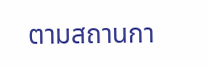ตามสถานกา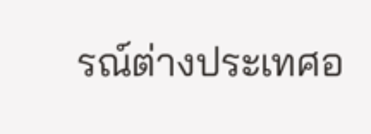รณ์ต่างประเทศอ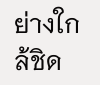ย่างใกล้ชิด